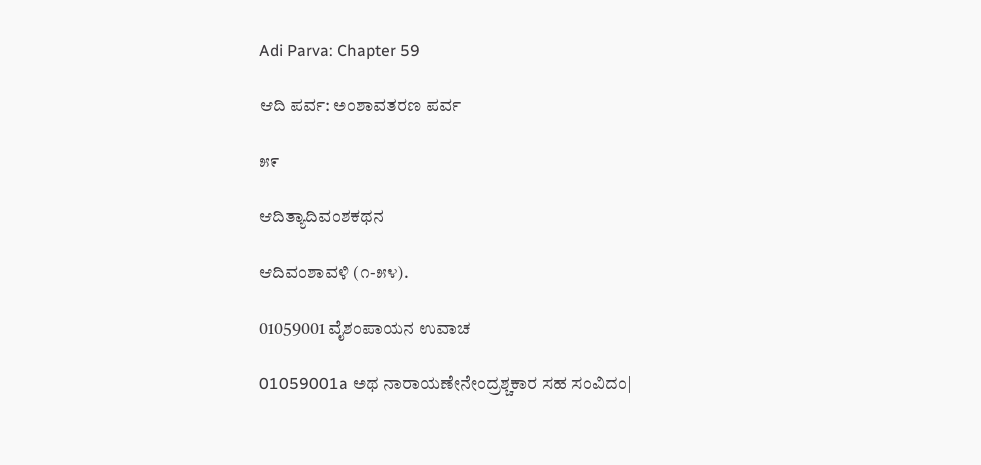Adi Parva: Chapter 59

ಆದಿ ಪರ್ವ: ಅಂಶಾವತರಣ ಪರ್ವ

೫೯

ಆದಿತ್ಯಾದಿವಂಶಕಥನ

ಆದಿವಂಶಾವಳಿ (೧-೫೪).

01059001 ವೈಶಂಪಾಯನ ಉವಾಚ

01059001a ಅಥ ನಾರಾಯಣೇನೇಂದ್ರಶ್ಚಕಾರ ಸಹ ಸಂವಿದಂ|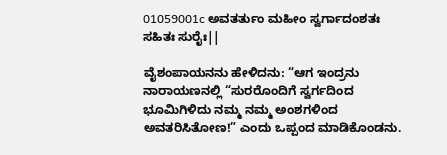01059001c ಅವತರ್ತುಂ ಮಹೀಂ ಸ್ವರ್ಗಾದಂಶತಃ ಸಹಿತಃ ಸುರೈಃ||

ವೈಶಂಪಾಯನನು ಹೇಳಿದನು: “ಆಗ ಇಂದ್ರನು ನಾರಾಯಣನಲ್ಲಿ “ಸುರರೊಂದಿಗೆ ಸ್ವರ್ಗದಿಂದ ಭೂಮಿಗಿಳಿದು ನಮ್ಮ ನಮ್ಮ ಅಂಶಗಳಿಂದ ಅವತರಿಸಿತೋಣ!” ಎಂದು ಒಪ್ಪಂದ ಮಾಡಿಕೊಂಡನು.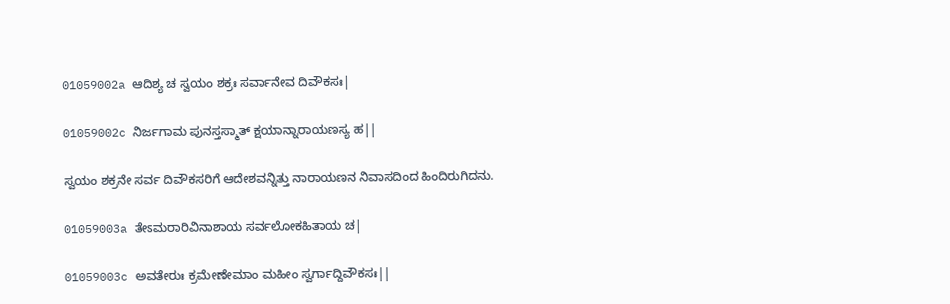01059002a ಆದಿಶ್ಯ ಚ ಸ್ವಯಂ ಶಕ್ರಃ ಸರ್ವಾನೇವ ದಿವೌಕಸಃ|

01059002c ನಿರ್ಜಗಾಮ ಪುನಸ್ತಸ್ಮಾತ್ ಕ್ಷಯಾನ್ನಾರಾಯಣಸ್ಯ ಹ||

ಸ್ವಯಂ ಶಕ್ರನೇ ಸರ್ವ ದಿವೌಕಸರಿಗೆ ಆದೇಶವನ್ನಿತ್ತು ನಾರಾಯಣನ ನಿವಾಸದಿಂದ ಹಿಂದಿರುಗಿದನು.

01059003a ತೇಽಮರಾರಿವಿನಾಶಾಯ ಸರ್ವಲೋಕಹಿತಾಯ ಚ|

01059003c ಅವತೇರುಃ ಕ್ರಮೇಣೇಮಾಂ ಮಹೀಂ ಸ್ವರ್ಗಾದ್ದಿವೌಕಸಃ||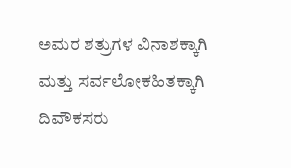ಅಮರ ಶತ್ರುಗಳ ವಿನಾಶಕ್ಕಾಗಿ ಮತ್ತು ಸರ್ವಲೋಕಹಿತಕ್ಕಾಗಿ ದಿವೌಕಸರು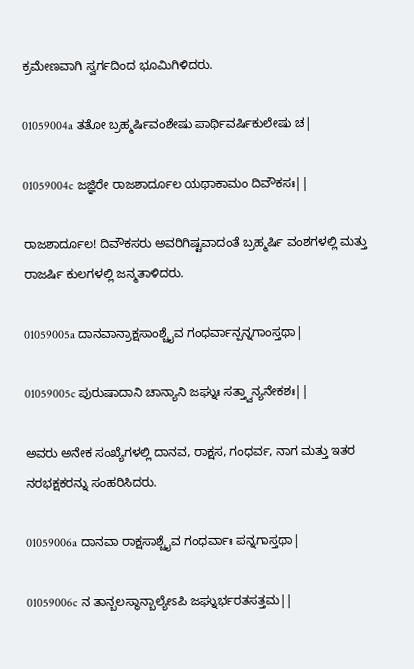ಕ್ರಮೇಣವಾಗಿ ಸ್ವರ್ಗದಿಂದ ಭೂಮಿಗಿಳಿದರು.

01059004a ತತೋ ಬ್ರಹ್ಮರ್ಷಿವಂಶೇಷು ಪಾರ್ಥಿವರ್ಷಿಕುಲೇಷು ಚ|

01059004c ಜಜ್ಞಿರೇ ರಾಜಶಾರ್ದೂಲ ಯಥಾಕಾಮಂ ದಿವೌಕಸಃ||

ರಾಜಶಾರ್ದೂಲ! ದಿವೌಕಸರು ಅವರಿಗಿಷ್ಟವಾದಂತೆ ಬ್ರಹ್ಮರ್ಷಿ ವಂಶಗಳಲ್ಲಿ ಮತ್ತು ರಾಜರ್ಷಿ ಕುಲಗಳಲ್ಲಿ ಜನ್ಮತಾಳಿದರು.

01059005a ದಾನವಾನ್ರಾಕ್ಷಸಾಂಶ್ಚೈವ ಗಂಧರ್ವಾನ್ಪನ್ನಗಾಂಸ್ತಥಾ|

01059005c ಪುರುಷಾದಾನಿ ಚಾನ್ಯಾನಿ ಜಘ್ನುಃ ಸತ್ತ್ವಾನ್ಯನೇಕಶಃ||

ಅವರು ಅನೇಕ ಸಂಖ್ಯೆಗಳಲ್ಲಿ ದಾನವ, ರಾಕ್ಷಸ, ಗಂಧರ್ವ, ನಾಗ ಮತ್ತು ಇತರ ನರಭಕ್ಷಕರನ್ನು ಸಂಹರಿಸಿದರು.

01059006a ದಾನವಾ ರಾಕ್ಷಸಾಶ್ಚೈವ ಗಂಧರ್ವಾಃ ಪನ್ನಗಾಸ್ತಥಾ|

01059006c ನ ತಾನ್ಬಲಸ್ಥಾನ್ಬಾಲ್ಯೇಽಪಿ ಜಘ್ನುರ್ಭರತಸತ್ತಮ||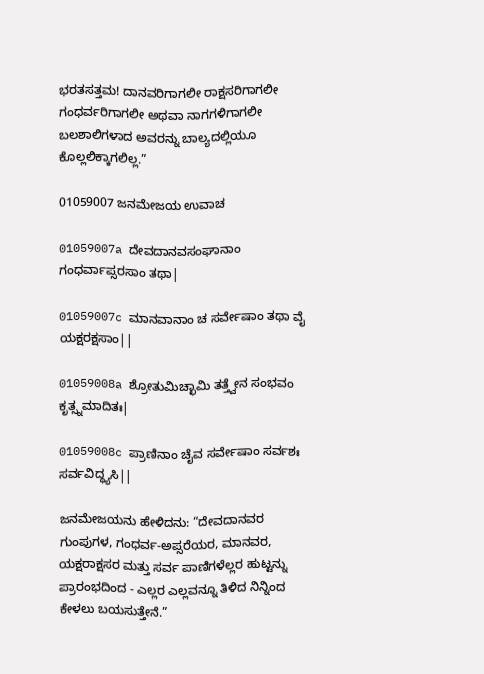ಭರತಸತ್ತಮ! ದಾನವರಿಗಾಗಲೀ ರಾಕ್ಷಸರಿಗಾಗಲೀ ಗಂಧರ್ವರಿಗಾಗಲೀ ಅಥವಾ ನಾಗಗಳಿಗಾಗಲೀ ಬಲಶಾಲಿಗಳಾದ ಅವರನ್ನು ಬಾಲ್ಯದಲ್ಲಿಯೂ ಕೊಲ್ಲಲಿಕ್ಕಾಗಲಿಲ್ಲ.”

01059007 ಜನಮೇಜಯ ಉವಾಚ

01059007a ದೇವದಾನವಸಂಘಾನಾಂ ಗಂಧರ್ವಾಪ್ಸರಸಾಂ ತಥಾ|

01059007c ಮಾನವಾನಾಂ ಚ ಸರ್ವೇಷಾಂ ತಥಾ ವೈ ಯಕ್ಷರಕ್ಷಸಾಂ||

01059008a ಶ್ರೋತುಮಿಚ್ಛಾಮಿ ತತ್ತ್ವೇನ ಸಂಭವಂ ಕೃತ್ಸ್ನಮಾದಿತಃ|

01059008c ಪ್ರಾಣಿನಾಂ ಚೈವ ಸರ್ವೇಷಾಂ ಸರ್ವಶಃ ಸರ್ವವಿದ್ಧ್ಯಸಿ||

ಜನಮೇಜಯನು ಹೇಳಿದನು: “ದೇವದಾನವರ ಗುಂಪುಗಳ, ಗಂಧರ್ವ-ಅಪ್ಸರೆಯರ, ಮಾನವರ, ಯಕ್ಷರಾಕ್ಷಸರ ಮತ್ತು ಸರ್ವ ಪಾಣಿಗಳೆಲ್ಲರ ಹುಟ್ಟನ್ನು ಪ್ರಾರಂಭದಿಂದ - ಎಲ್ಲರ ಎಲ್ಲವನ್ನೂ ತಿಳಿದ ನಿನ್ನಿಂದ ಕೇಳಲು ಬಯಸುತ್ತೇನೆ.”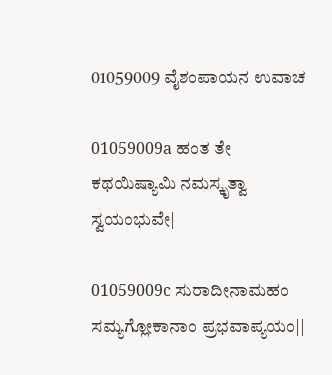01059009 ವೈಶಂಪಾಯನ ಉವಾಚ

01059009a ಹಂತ ತೇ ಕಥಯಿಷ್ಯಾಮಿ ನಮಸ್ಕೃತ್ವಾ ಸ್ವಯಂಭುವೇ|

01059009c ಸುರಾದೀನಾಮಹಂ ಸಮ್ಯಗ್ಲೋಕಾನಾಂ ಪ್ರಭವಾಪ್ಯಯಂ||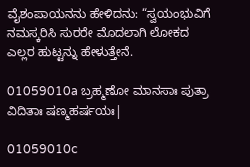ವೈಶಂಪಾಯನನು ಹೇಳಿದನು: “ಸ್ವಯಂಭುವಿಗೆ ನಮಸ್ಕರಿಸಿ ಸುರರೇ ಮೊದಲಾಗಿ ಲೋಕದ ಎಲ್ಲರ ಹುಟ್ಟನ್ನು ಹೇಳುತ್ತೇನೆ.

01059010a ಬ್ರಹ್ಮಣೋ ಮಾನಸಾಃ ಪುತ್ರಾ ವಿದಿತಾಃ ಷಣ್ಮಹರ್ಷಯಃ|

01059010c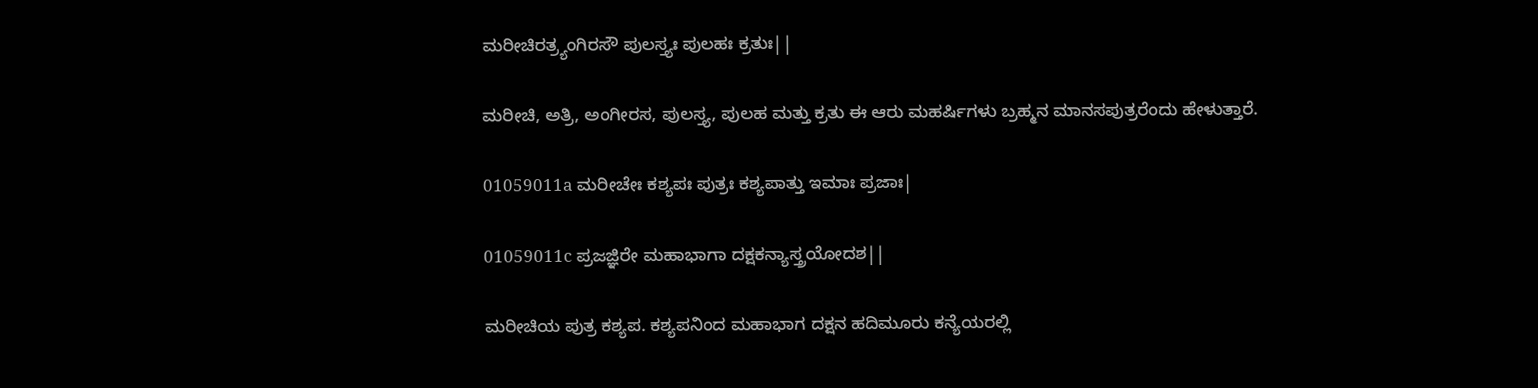ಮರೀಚಿರತ್ರ್ಯಂಗಿರಸೌ ಪುಲಸ್ತ್ಯಃ ಪುಲಹಃ ಕ್ರತುಃ||

ಮರೀಚಿ, ಅತ್ರಿ, ಅಂಗೀರಸ, ಪುಲಸ್ತ್ಯ, ಪುಲಹ ಮತ್ತು ಕ್ರತು ಈ ಆರು ಮಹರ್ಷಿಗಳು ಬ್ರಹ್ಮನ ಮಾನಸಪುತ್ರರೆಂದು ಹೇಳುತ್ತಾರೆ.

01059011a ಮರೀಚೇಃ ಕಶ್ಯಪಃ ಪುತ್ರಃ ಕಶ್ಯಪಾತ್ತು ಇಮಾಃ ಪ್ರಜಾಃ|

01059011c ಪ್ರಜಜ್ಞಿರೇ ಮಹಾಭಾಗಾ ದಕ್ಷಕನ್ಯಾಸ್ತ್ರಯೋದಶ||

ಮರೀಚಿಯ ಪುತ್ರ ಕಶ್ಯಪ. ಕಶ್ಯಪನಿಂದ ಮಹಾಭಾಗ ದಕ್ಷನ ಹದಿಮೂರು ಕನ್ಯೆಯರಲ್ಲಿ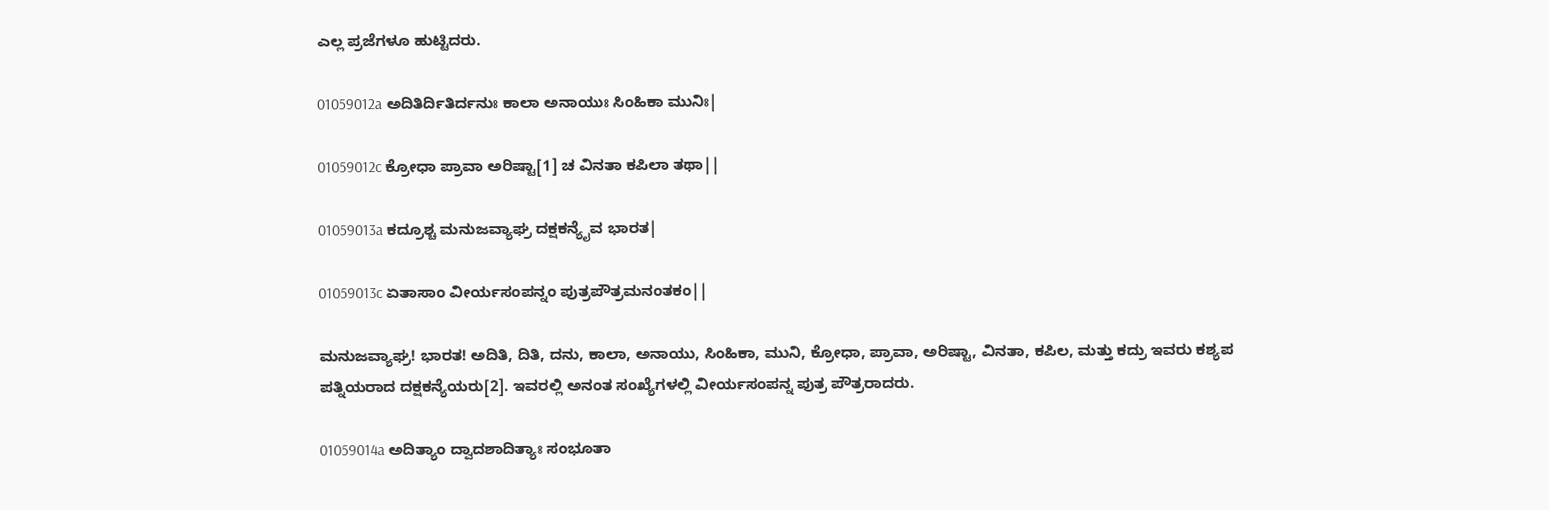ಎಲ್ಲ ಪ್ರಜೆಗಳೂ ಹುಟ್ಟಿದರು.

01059012a ಅದಿತಿರ್ದಿತಿರ್ದನುಃ ಕಾಲಾ ಅನಾಯುಃ ಸಿಂಹಿಕಾ ಮುನಿಃ|

01059012c ಕ್ರೋಧಾ ಪ್ರಾವಾ ಅರಿಷ್ಟಾ[1] ಚ ವಿನತಾ ಕಪಿಲಾ ತಥಾ||

01059013a ಕದ್ರೂಶ್ಚ ಮನುಜವ್ಯಾಘ್ರ ದಕ್ಷಕನ್ಯೈವ ಭಾರತ|

01059013c ಏತಾಸಾಂ ವೀರ್ಯಸಂಪನ್ನಂ ಪುತ್ರಪೌತ್ರಮನಂತಕಂ||

ಮನುಜವ್ಯಾಘ್ರ! ಭಾರತ! ಅದಿತಿ, ದಿತಿ, ದನು, ಕಾಲಾ, ಅನಾಯು, ಸಿಂಹಿಕಾ, ಮುನಿ, ಕ್ರೋಧಾ, ಪ್ರಾವಾ, ಅರಿಷ್ಟಾ, ವಿನತಾ, ಕಪಿಲ, ಮತ್ತು ಕದ್ರು ಇವರು ಕಶ್ಯಪ ಪತ್ನಿಯರಾದ ದಕ್ಷಕನ್ಯೆಯರು[2]. ಇವರಲ್ಲಿ ಅನಂತ ಸಂಖ್ಯೆಗಳಲ್ಲಿ ವೀರ್ಯಸಂಪನ್ನ ಪುತ್ರ ಪೌತ್ರರಾದರು.

01059014a ಅದಿತ್ಯಾಂ ದ್ವಾದಶಾದಿತ್ಯಾಃ ಸಂಭೂತಾ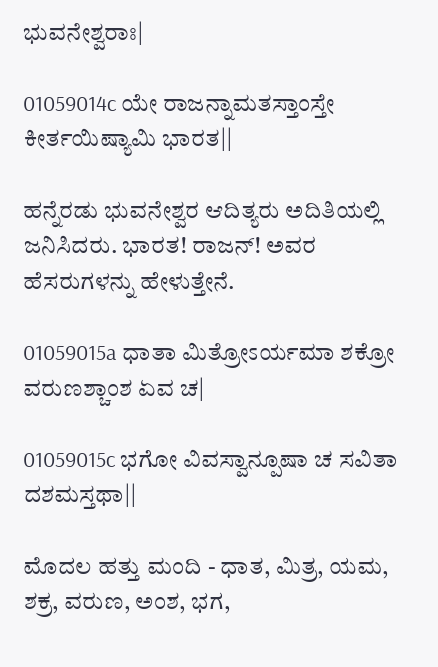ಭುವನೇಶ್ವರಾಃ|

01059014c ಯೇ ರಾಜನ್ನಾಮತಸ್ತಾಂಸ್ತೇ ಕೀರ್ತಯಿಷ್ಯಾಮಿ ಭಾರತ||

ಹನ್ನೆರಡು ಭುವನೇಶ್ವರ ಆದಿತ್ಯರು ಅದಿತಿಯಲ್ಲಿ ಜನಿಸಿದರು. ಭಾರತ! ರಾಜನ್! ಅವರ ಹೆಸರುಗಳನ್ನು ಹೇಳುತ್ತೇನೆ.

01059015a ಧಾತಾ ಮಿತ್ರೋಽರ್ಯಮಾ ಶಕ್ರೋ ವರುಣಶ್ಚಾಂಶ ಏವ ಚ|

01059015c ಭಗೋ ವಿವಸ್ವಾನ್ಪೂಷಾ ಚ ಸವಿತಾ ದಶಮಸ್ತಥಾ||

ಮೊದಲ ಹತ್ತು ಮಂದಿ - ಧಾತ, ಮಿತ್ರ, ಯಮ, ಶಕ್ರ, ವರುಣ, ಅಂಶ, ಭಗ,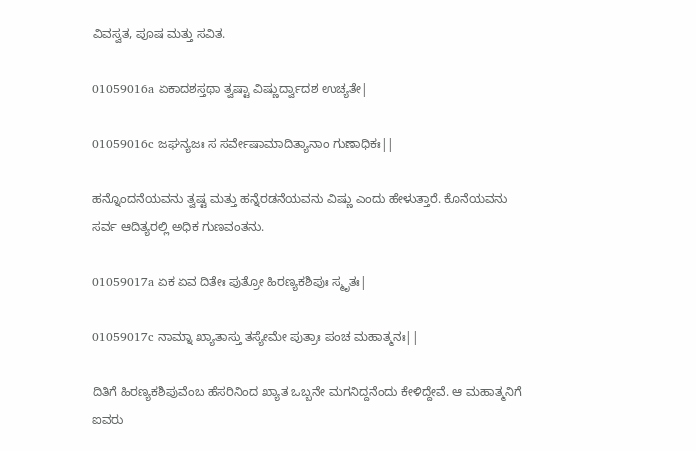ವಿವಸ್ವತ, ಪೂಷ ಮತ್ತು ಸವಿತ.

01059016a ಏಕಾದಶಸ್ತಥಾ ತ್ವಷ್ಟಾ ವಿಷ್ಣುರ್ದ್ವಾದಶ ಉಚ್ಯತೇ|

01059016c ಜಘನ್ಯಜಃ ಸ ಸರ್ವೇಷಾಮಾದಿತ್ಯಾನಾಂ ಗುಣಾಧಿಕಃ||

ಹನ್ನೊಂದನೆಯವನು ತ್ವಷ್ಟ ಮತ್ತು ಹನ್ನೆರಡನೆಯವನು ವಿಷ್ಣು ಎಂದು ಹೇಳುತ್ತಾರೆ. ಕೊನೆಯವನು ಸರ್ವ ಆದಿತ್ಯರಲ್ಲಿ ಅಧಿಕ ಗುಣವಂತನು.

01059017a ಏಕ ಏವ ದಿತೇಃ ಪುತ್ರೋ ಹಿರಣ್ಯಕಶಿಪುಃ ಸ್ಮೃತಃ|

01059017c ನಾಮ್ನಾ ಖ್ಯಾತಾಸ್ತು ತಸ್ಯೇಮೇ ಪುತ್ರಾಃ ಪಂಚ ಮಹಾತ್ಮನಃ||

ದಿತಿಗೆ ಹಿರಣ್ಯಕಶಿಪುವೆಂಬ ಹೆಸರಿನಿಂದ ಖ್ಯಾತ ಒಬ್ಬನೇ ಮಗನಿದ್ದನೆಂದು ಕೇಳಿದ್ದೇವೆ. ಆ ಮಹಾತ್ಮನಿಗೆ ಐವರು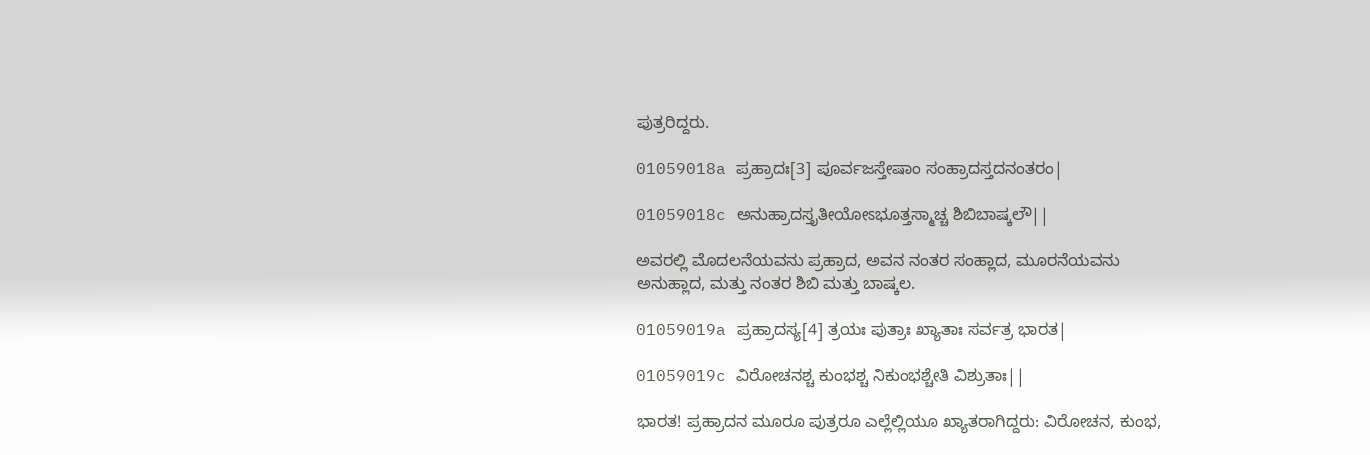ಪುತ್ರರಿದ್ದರು.

01059018a ಪ್ರಹ್ರಾದಃ[3] ಪೂರ್ವಜಸ್ತೇಷಾಂ ಸಂಹ್ರಾದಸ್ತದನಂತರಂ|

01059018c ಅನುಹ್ರಾದಸ್ತೃತೀಯೋಽಭೂತ್ತಸ್ಮಾಚ್ಚ ಶಿಬಿಬಾಷ್ಕಲೌ||

ಅವರಲ್ಲಿ ಮೊದಲನೆಯವನು ಪ್ರಹ್ರಾದ, ಅವನ ನಂತರ ಸಂಹ್ಲಾದ, ಮೂರನೆಯವನು ಅನುಹ್ಲಾದ, ಮತ್ತು ನಂತರ ಶಿಬಿ ಮತ್ತು ಬಾಷ್ಕಲ.

01059019a ಪ್ರಹ್ರಾದಸ್ಯ[4] ತ್ರಯಃ ಪುತ್ರಾಃ ಖ್ಯಾತಾಃ ಸರ್ವತ್ರ ಭಾರತ|

01059019c ವಿರೋಚನಶ್ಚ ಕುಂಭಶ್ಚ ನಿಕುಂಭಶ್ಚೇತಿ ವಿಶ್ರುತಾಃ||

ಭಾರತ! ಪ್ರಹ್ರಾದನ ಮೂರೂ ಪುತ್ರರೂ ಎಲ್ಲೆಲ್ಲಿಯೂ ಖ್ಯಾತರಾಗಿದ್ದರು: ವಿರೋಚನ, ಕುಂಭ,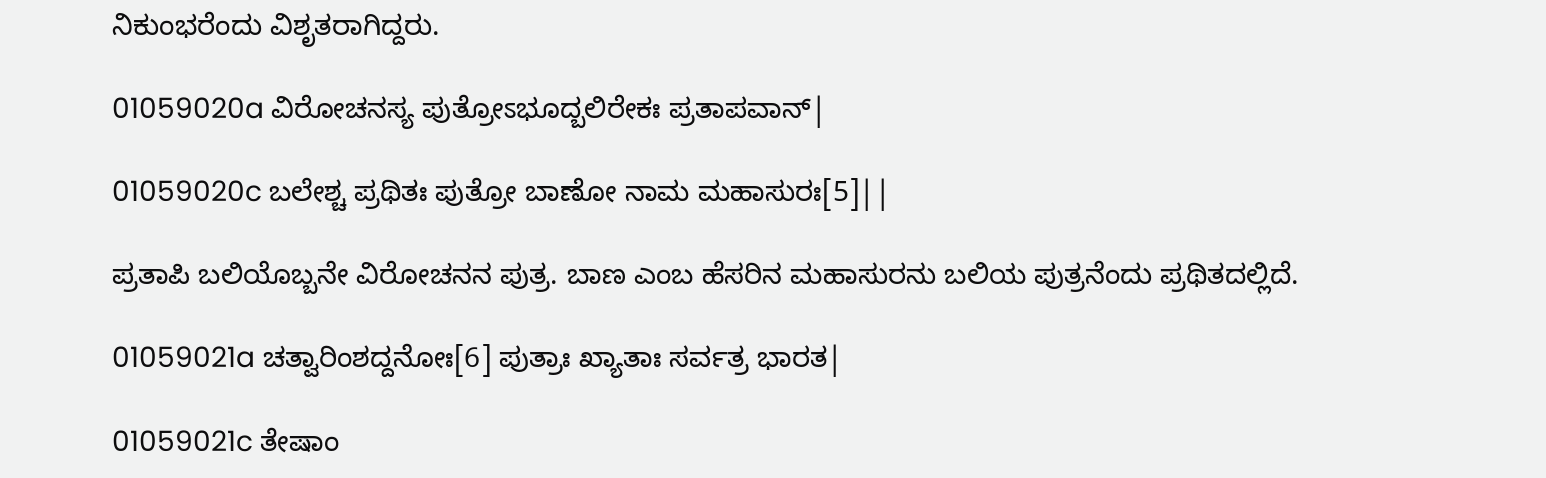ನಿಕುಂಭರೆಂದು ವಿಶೃತರಾಗಿದ್ದರು.

01059020a ವಿರೋಚನಸ್ಯ ಪುತ್ರೋಽಭೂದ್ಬಲಿರೇಕಃ ಪ್ರತಾಪವಾನ್|

01059020c ಬಲೇಶ್ಚ ಪ್ರಥಿತಃ ಪುತ್ರೋ ಬಾಣೋ ನಾಮ ಮಹಾಸುರಃ[5]||

ಪ್ರತಾಪಿ ಬಲಿಯೊಬ್ಬನೇ ವಿರೋಚನನ ಪುತ್ರ. ಬಾಣ ಎಂಬ ಹೆಸರಿನ ಮಹಾಸುರನು ಬಲಿಯ ಪುತ್ರನೆಂದು ಪ್ರಥಿತದಲ್ಲಿದೆ.

01059021a ಚತ್ವಾರಿಂಶದ್ದನೋಃ[6] ಪುತ್ರಾಃ ಖ್ಯಾತಾಃ ಸರ್ವತ್ರ ಭಾರತ|

01059021c ತೇಷಾಂ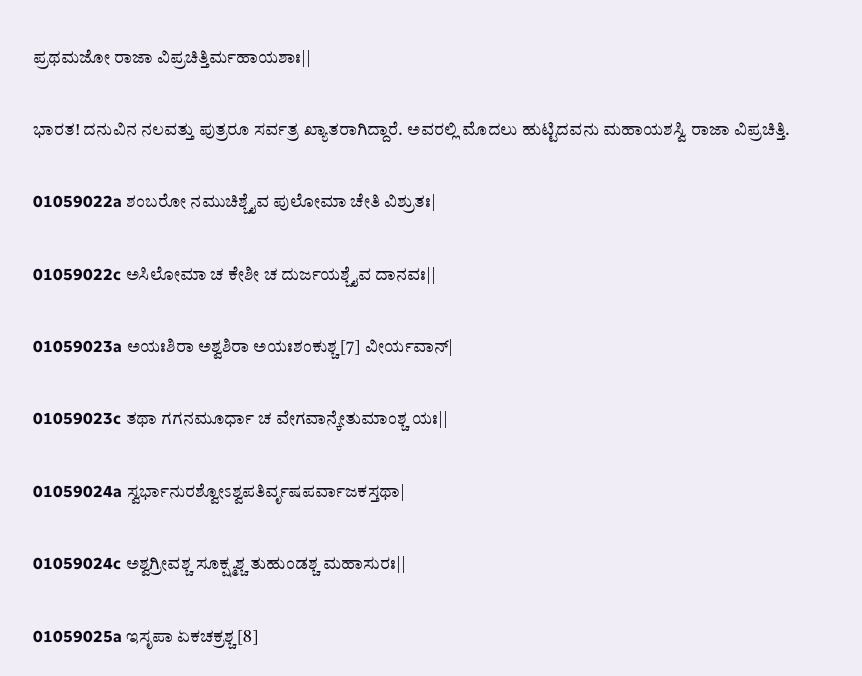ಪ್ರಥಮಜೋ ರಾಜಾ ವಿಪ್ರಚಿತ್ತಿರ್ಮಹಾಯಶಾಃ||

ಭಾರತ! ದನುವಿನ ನಲವತ್ತು ಪುತ್ರರೂ ಸರ್ವತ್ರ ಖ್ಯಾತರಾಗಿದ್ದಾರೆ. ಅವರಲ್ಲಿ ಮೊದಲು ಹುಟ್ಟಿದವನು ಮಹಾಯಶಸ್ವಿ ರಾಜಾ ವಿಪ್ರಚಿತ್ತಿ.

01059022a ಶಂಬರೋ ನಮುಚಿಶ್ಚೈವ ಪುಲೋಮಾ ಚೇತಿ ವಿಶ್ರುತಃ|

01059022c ಅಸಿಲೋಮಾ ಚ ಕೇಶೀ ಚ ದುರ್ಜಯಶ್ಚೈವ ದಾನವಃ||

01059023a ಅಯಃಶಿರಾ ಅಶ್ವಶಿರಾ ಅಯಃಶಂಕುಶ್ಚ[7] ವೀರ್ಯವಾನ್|

01059023c ತಥಾ ಗಗನಮೂರ್ಧಾ ಚ ವೇಗವಾನ್ಕೇತುಮಾಂಶ್ಚ ಯಃ||

01059024a ಸ್ವರ್ಭಾನುರಶ್ವೋಽಶ್ವಪತಿರ್ವೃಷಪರ್ವಾಜಕಸ್ತಥಾ|

01059024c ಅಶ್ವಗ್ರೀವಶ್ಚ ಸೂಕ್ಷ್ಮಶ್ಚ ತುಹುಂಡಶ್ಚ ಮಹಾಸುರಃ||

01059025a ಇಸೃಪಾ ಏಕಚಕ್ರಶ್ಚ[8]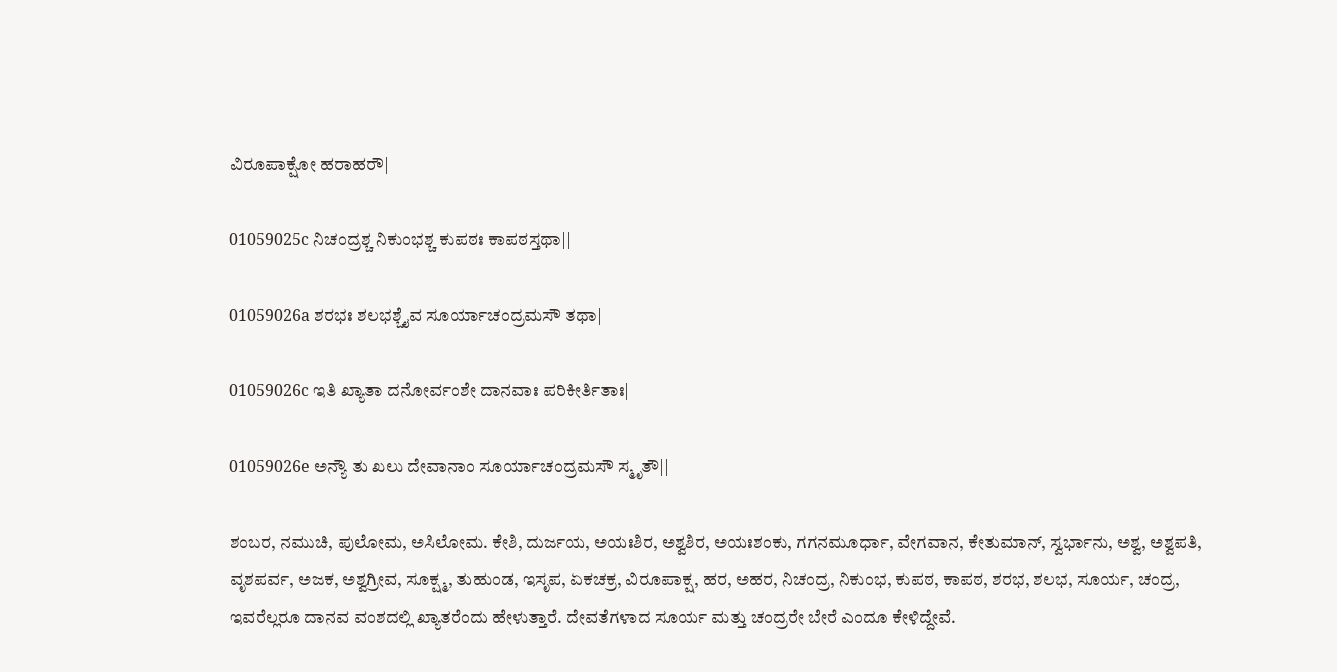ವಿರೂಪಾಕ್ಷೋ ಹರಾಹರೌ|

01059025c ನಿಚಂದ್ರಶ್ಚ ನಿಕುಂಭಶ್ಚ ಕುಪಠಃ ಕಾಪಠಸ್ತಥಾ||

01059026a ಶರಭಃ ಶಲಭಶ್ಚೈವ ಸೂರ್ಯಾಚಂದ್ರಮಸೌ ತಥಾ|

01059026c ಇತಿ ಖ್ಯಾತಾ ದನೋರ್ವಂಶೇ ದಾನವಾಃ ಪರಿಕೀರ್ತಿತಾಃ|

01059026e ಅನ್ಯೌ ತು ಖಲು ದೇವಾನಾಂ ಸೂರ್ಯಾಚಂದ್ರಮಸೌ ಸ್ಮೃತೌ||

ಶಂಬರ, ನಮುಚಿ, ಪುಲೋಮ, ಅಸಿಲೋಮ. ಕೇಶಿ, ದುರ್ಜಯ, ಅಯಃಶಿರ, ಅಶ್ವಶಿರ, ಅಯಃಶಂಕು, ಗಗನಮೂರ್ಧಾ, ವೇಗವಾನ, ಕೇತುಮಾನ್, ಸ್ವರ್ಭಾನು, ಅಶ್ವ, ಅಶ್ವಪತಿ, ವೃಶಪರ್ವ, ಅಜಕ, ಅಶ್ವಗ್ರೀವ, ಸೂಕ್ಷ್ಮ, ತುಹುಂಡ, ಇಸೃಪ, ಏಕಚಕ್ರ, ವಿರೂಪಾಕ್ಷ, ಹರ, ಅಹರ, ನಿಚಂದ್ರ, ನಿಕುಂಭ, ಕುಪಠ, ಕಾಪಠ, ಶರಭ, ಶಲಭ, ಸೂರ್ಯ, ಚಂದ್ರ, ಇವರೆಲ್ಲರೂ ದಾನವ ವಂಶದಲ್ಲಿ ಖ್ಯಾತರೆಂದು ಹೇಳುತ್ತಾರೆ. ದೇವತೆಗಳಾದ ಸೂರ್ಯ ಮತ್ತು ಚಂದ್ರರೇ ಬೇರೆ ಎಂದೂ ಕೇಳಿದ್ದೇವೆ.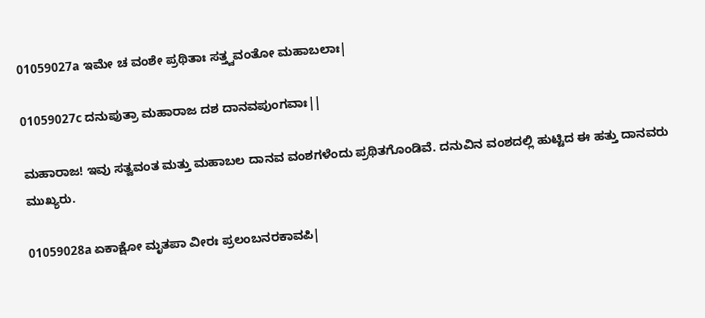01059027a ಇಮೇ ಚ ವಂಶೇ ಪ್ರಥಿತಾಃ ಸತ್ತ್ವವಂತೋ ಮಹಾಬಲಾಃ|

01059027c ದನುಪುತ್ರಾ ಮಹಾರಾಜ ದಶ ದಾನವಪುಂಗವಾಃ||

ಮಹಾರಾಜ! ಇವು ಸತ್ವವಂತ ಮತ್ತು ಮಹಾಬಲ ದಾನವ ವಂಶಗಳೆಂದು ಪ್ರಥಿತಗೊಂಡಿವೆ. ದನುವಿನ ವಂಶದಲ್ಲಿ ಹುಟ್ಟಿದ ಈ ಹತ್ತು ದಾನವರು ಮುಖ್ಯರು.

01059028a ಏಕಾಕ್ಷೋ ಮೃತಪಾ ವೀರಃ ಪ್ರಲಂಬನರಕಾವಪಿ|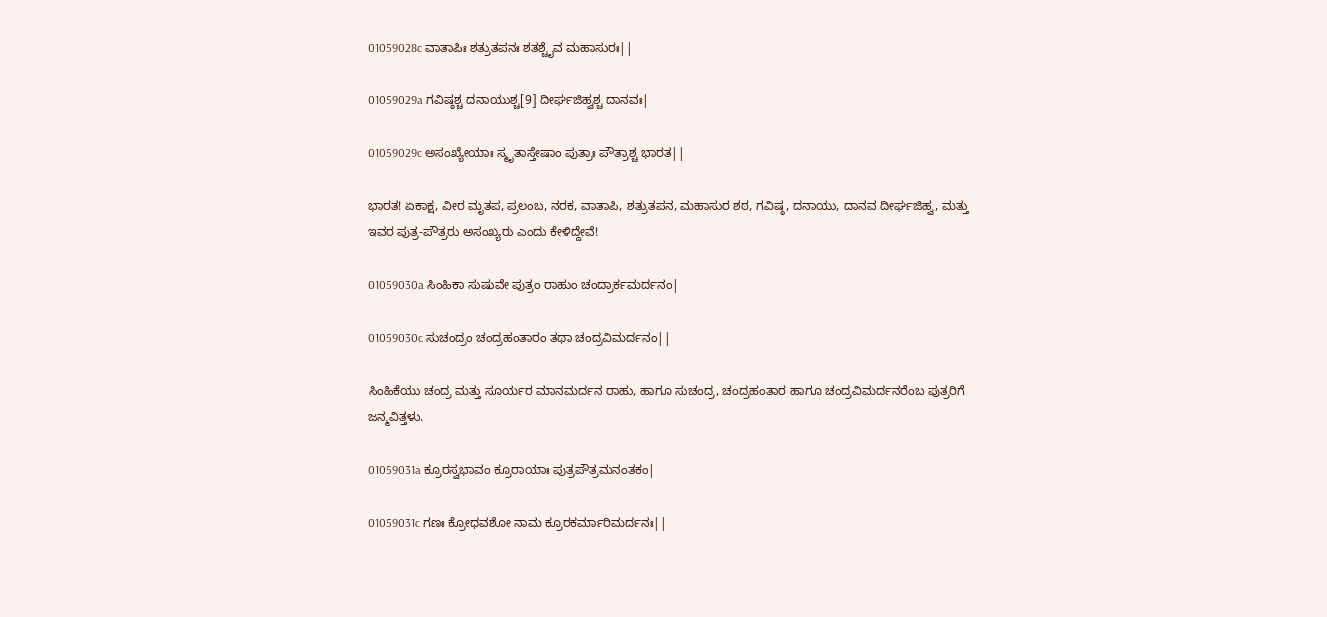01059028c ವಾತಾಪಿಃ ಶತ್ರುತಪನಃ ಶತಶ್ಚೈವ ಮಹಾಸುರಃ||

01059029a ಗವಿಷ್ಠಶ್ಚ ದನಾಯುಶ್ಚ[9] ದೀರ್ಘಜಿಹ್ವಶ್ಚ ದಾನವಃ|

01059029c ಅಸಂಖ್ಯೇಯಾಃ ಸ್ಮೃತಾಸ್ತೇಷಾಂ ಪುತ್ರಾಃ ಪೌತ್ರಾಶ್ಚ ಭಾರತ||

ಭಾರತ! ಏಕಾಕ್ಷ, ವೀರ ಮೃತಪ, ಪ್ರಲಂಬ, ನರಕ, ವಾತಾಪಿ, ಶತ್ರುತಪನ, ಮಹಾಸುರ ಶಠ, ಗವಿಷ್ಠ, ದನಾಯು, ದಾನವ ದೀರ್ಘಜಿಹ್ವ, ಮತ್ತು ಇವರ ಪುತ್ರ-ಪೌತ್ರರು ಅಸಂಖ್ಯರು ಎಂದು ಕೇಳಿದ್ದೇವೆ!

01059030a ಸಿಂಹಿಕಾ ಸುಷುವೇ ಪುತ್ರಂ ರಾಹುಂ ಚಂದ್ರಾರ್ಕಮರ್ದನಂ|

01059030c ಸುಚಂದ್ರಂ ಚಂದ್ರಹಂತಾರಂ ತಥಾ ಚಂದ್ರವಿಮರ್ದನಂ||

ಸಿಂಹಿಕೆಯು ಚಂದ್ರ ಮತ್ತು ಸೂರ್ಯರ ಮಾನಮರ್ದನ ರಾಹು, ಹಾಗೂ ಸುಚಂದ್ರ, ಚಂದ್ರಹಂತಾರ ಹಾಗೂ ಚಂದ್ರವಿಮರ್ದನರೆಂಬ ಪುತ್ರರಿಗೆ ಜನ್ಮವಿತ್ತಳು.

01059031a ಕ್ರೂರಸ್ವಭಾವಂ ಕ್ರೂರಾಯಾಃ ಪುತ್ರಪೌತ್ರಮನಂತಕಂ|

01059031c ಗಣಃ ಕ್ರೋಧವಶೋ ನಾಮ ಕ್ರೂರಕರ್ಮಾರಿಮರ್ದನಃ||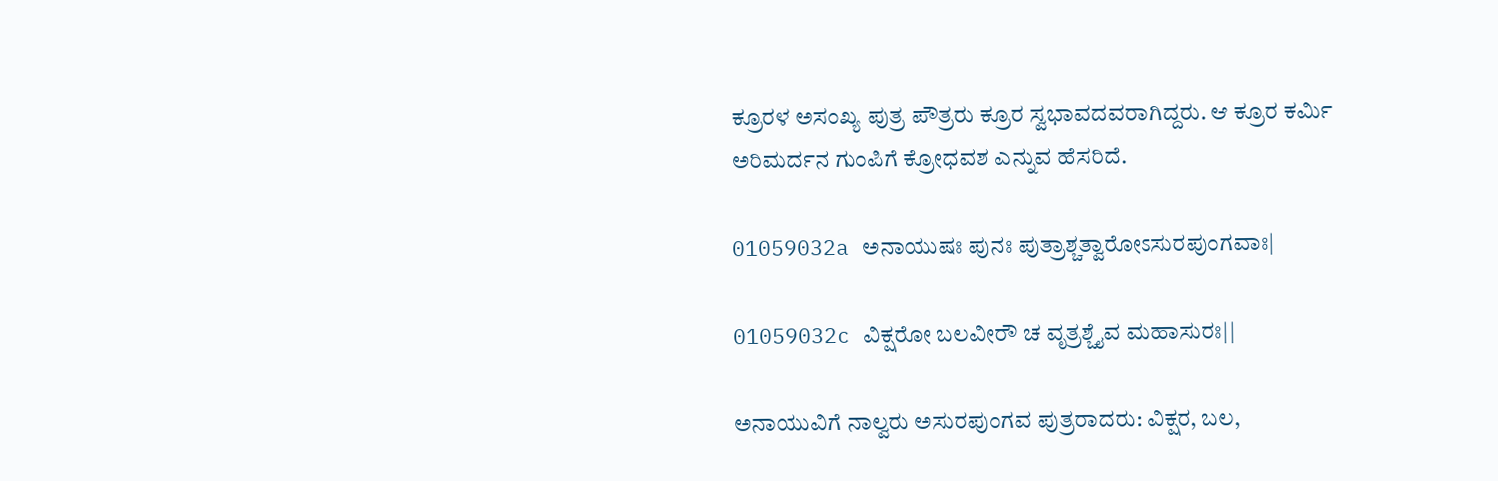ಕ್ರೂರಳ ಅಸಂಖ್ಯ ಪುತ್ರ ಪೌತ್ರರು ಕ್ರೂರ ಸ್ವಭಾವದವರಾಗಿದ್ದರು. ಆ ಕ್ರೂರ ಕರ್ಮಿ ಅರಿಮರ್ದನ ಗುಂಪಿಗೆ ಕ್ರೋಧವಶ ಎನ್ನುವ ಹೆಸರಿದೆ.

01059032a ಅನಾಯುಷಃ ಪುನಃ ಪುತ್ರಾಶ್ಚತ್ವಾರೋಽಸುರಪುಂಗವಾಃ|

01059032c ವಿಕ್ಷರೋ ಬಲವೀರೌ ಚ ವೃತ್ರಶ್ಚೈವ ಮಹಾಸುರಃ||

ಅನಾಯುವಿಗೆ ನಾಲ್ವರು ಅಸುರಪುಂಗವ ಪುತ್ರರಾದರು: ವಿಕ್ಷರ, ಬಲ,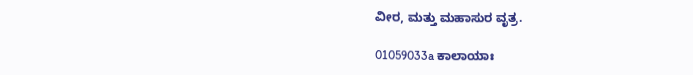ವೀರ, ಮತ್ತು ಮಹಾಸುರ ವೃತ್ರ.

01059033a ಕಾಲಾಯಾಃ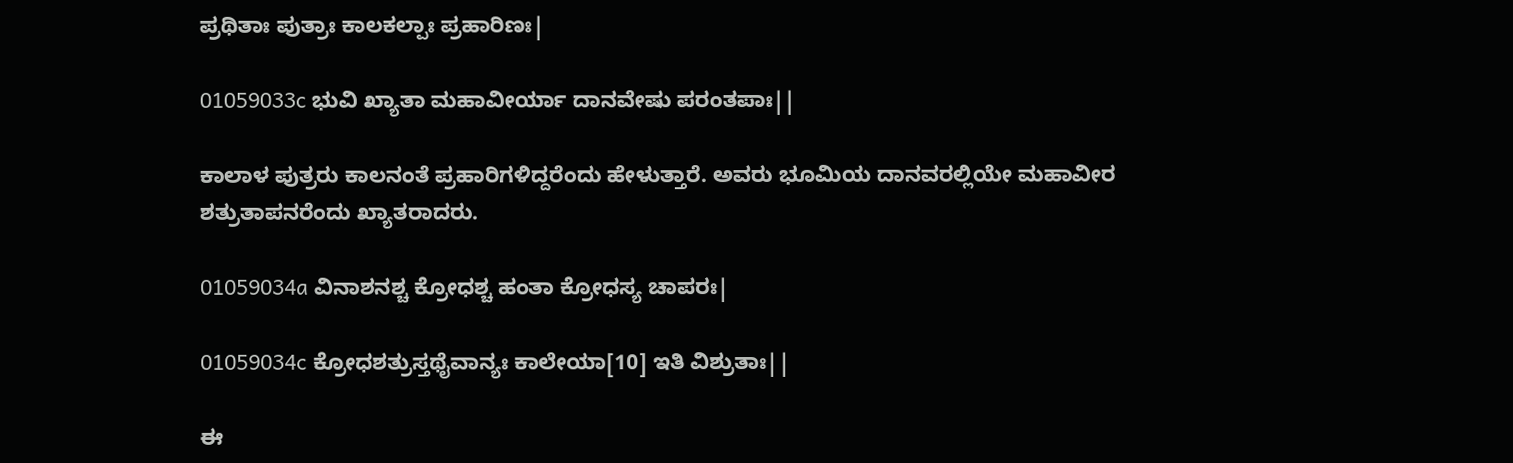ಪ್ರಥಿತಾಃ ಪುತ್ರಾಃ ಕಾಲಕಲ್ಪಾಃ ಪ್ರಹಾರಿಣಃ|

01059033c ಭುವಿ ಖ್ಯಾತಾ ಮಹಾವೀರ್ಯಾ ದಾನವೇಷು ಪರಂತಪಾಃ||

ಕಾಲಾಳ ಪುತ್ರರು ಕಾಲನಂತೆ ಪ್ರಹಾರಿಗಳಿದ್ದರೆಂದು ಹೇಳುತ್ತಾರೆ. ಅವರು ಭೂಮಿಯ ದಾನವರಲ್ಲಿಯೇ ಮಹಾವೀರ ಶತ್ರುತಾಪನರೆಂದು ಖ್ಯಾತರಾದರು.

01059034a ವಿನಾಶನಶ್ಚ ಕ್ರೋಧಶ್ಚ ಹಂತಾ ಕ್ರೋಧಸ್ಯ ಚಾಪರಃ|

01059034c ಕ್ರೋಧಶತ್ರುಸ್ತಥೈವಾನ್ಯಃ ಕಾಲೇಯಾ[10] ಇತಿ ವಿಶ್ರುತಾಃ||

ಈ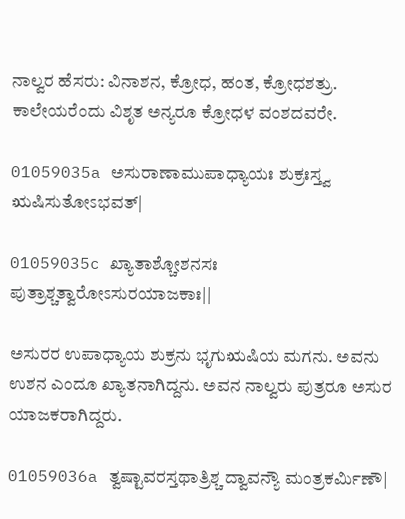ನಾಲ್ವರ ಹೆಸರು: ವಿನಾಶನ, ಕ್ರೋಧ, ಹಂತ, ಕ್ರೋಧಶತ್ರು. ಕಾಲೇಯರೆಂದು ವಿಶೃತ ಅನ್ಯರೂ ಕ್ರೋಧಳ ವಂಶದವರೇ.

01059035a ಅಸುರಾಣಾಮುಪಾಧ್ಯಾಯಃ ಶುಕ್ರಃಸ್ತ್ವ ಋಷಿಸುತೋಽಭವತ್|

01059035c ಖ್ಯಾತಾಶ್ಚೋಶನಸಃ ಪುತ್ರಾಶ್ಚತ್ವಾರೋಽಸುರಯಾಜಕಾಃ||

ಅಸುರರ ಉಪಾಧ್ಯಾಯ ಶುಕ್ರನು ಭೃಗುಋಷಿಯ ಮಗನು. ಅವನು ಉಶನ ಎಂದೂ ಖ್ಯಾತನಾಗಿದ್ದನು. ಅವನ ನಾಲ್ವರು ಪುತ್ರರೂ ಅಸುರ ಯಾಜಕರಾಗಿದ್ದರು.

01059036a ತ್ವಷ್ಟಾವರಸ್ತಥಾತ್ರಿಶ್ಚ ದ್ವಾವನ್ಯೌ ಮಂತ್ರಕರ್ಮಿಣೌ|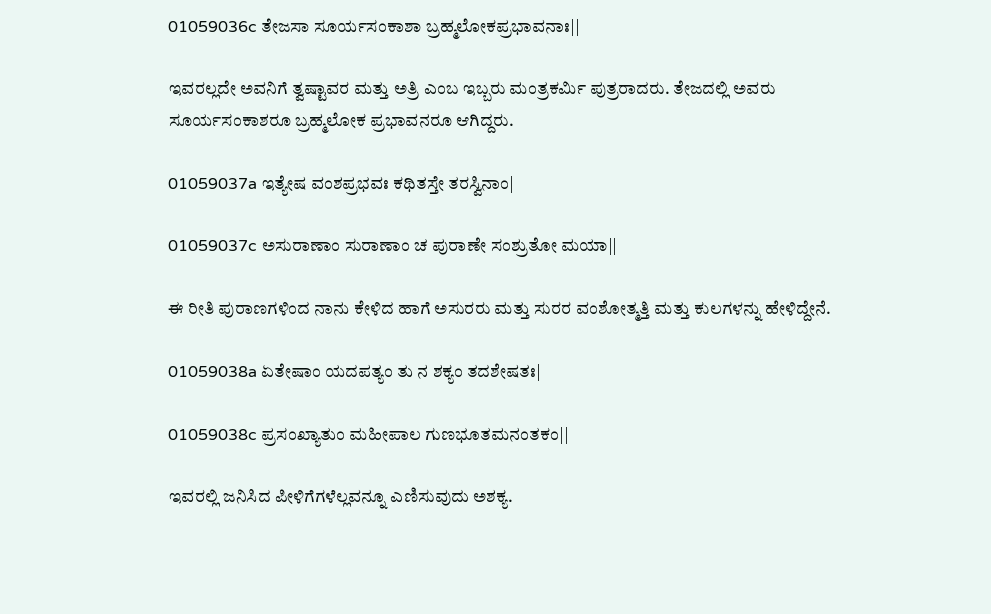01059036c ತೇಜಸಾ ಸೂರ್ಯಸಂಕಾಶಾ ಬ್ರಹ್ಮಲೋಕಪ್ರಭಾವನಾಃ||

ಇವರಲ್ಲದೇ ಅವನಿಗೆ ತ್ವಷ್ಟಾವರ ಮತ್ತು ಅತ್ರಿ ಎಂಬ ಇಬ್ಬರು ಮಂತ್ರಕರ್ಮಿ ಪುತ್ರರಾದರು. ತೇಜದಲ್ಲಿ ಅವರು ಸೂರ್ಯಸಂಕಾಶರೂ ಬ್ರಹ್ಮಲೋಕ ಪ್ರಭಾವನರೂ ಆಗಿದ್ದರು.

01059037a ಇತ್ಯೇಷ ವಂಶಪ್ರಭವಃ ಕಥಿತಸ್ತೇ ತರಸ್ವಿನಾಂ|

01059037c ಅಸುರಾಣಾಂ ಸುರಾಣಾಂ ಚ ಪುರಾಣೇ ಸಂಶ್ರುತೋ ಮಯಾ||

ಈ ರೀತಿ ಪುರಾಣಗಳಿಂದ ನಾನು ಕೇಳಿದ ಹಾಗೆ ಅಸುರರು ಮತ್ತು ಸುರರ ವಂಶೋತ್ಮತ್ತಿ ಮತ್ತು ಕುಲಗಳನ್ನು ಹೇಳಿದ್ದೇನೆ.

01059038a ಏತೇಷಾಂ ಯದಪತ್ಯಂ ತು ನ ಶಕ್ಯಂ ತದಶೇಷತಃ|

01059038c ಪ್ರಸಂಖ್ಯಾತುಂ ಮಹೀಪಾಲ ಗುಣಭೂತಮನಂತಕಂ||

ಇವರಲ್ಲಿ ಜನಿಸಿದ ಪೀಳಿಗೆಗಳೆಲ್ಲವನ್ನೂ ಎಣಿಸುವುದು ಅಶಕ್ಯ.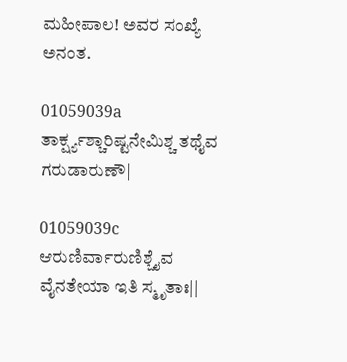ಮಹೀಪಾಲ! ಅವರ ಸಂಖ್ಯೆ ಅನಂತ.

01059039a ತಾರ್ಕ್ಷ್ಯಶ್ಚಾರಿಷ್ಟನೇಮಿಶ್ಚ ತಥೈವ ಗರುಡಾರುಣೌ|

01059039c ಆರುಣಿರ್ವಾರುಣಿಶ್ಚೈವ ವೈನತೇಯಾ ಇತಿ ಸ್ಮೃತಾಃ||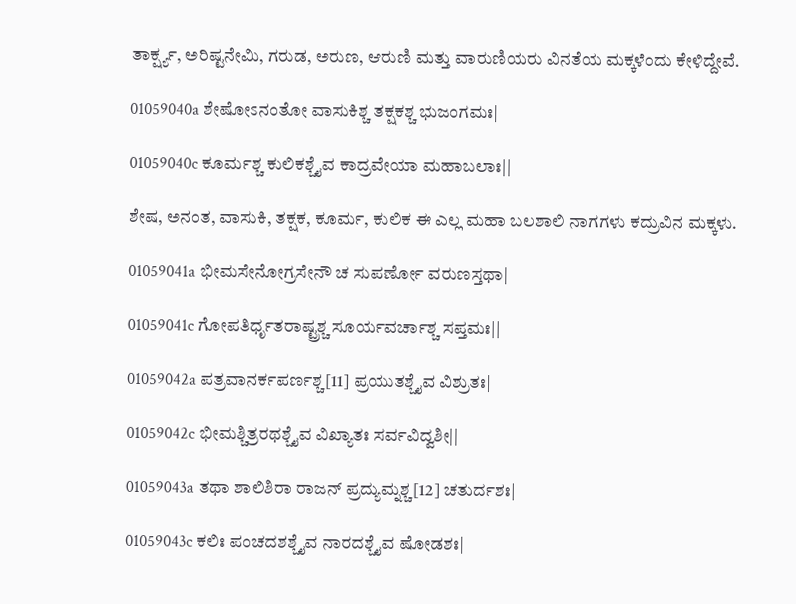ತಾರ್ಕ್ಷ್ಯ, ಅರಿಷ್ಟನೇಮಿ, ಗರುಡ, ಅರುಣ, ಆರುಣಿ ಮತ್ತು ವಾರುಣಿಯರು ವಿನತೆಯ ಮಕ್ಕಳೆಂದು ಕೇಳಿದ್ದೇವೆ.

01059040a ಶೇಷೋಽನಂತೋ ವಾಸುಕಿಶ್ಚ ತಕ್ಷಕಶ್ಚ ಭುಜಂಗಮಃ|

01059040c ಕೂರ್ಮಶ್ಚ ಕುಲಿಕಶ್ಚೈವ ಕಾದ್ರವೇಯಾ ಮಹಾಬಲಾಃ||

ಶೇಷ, ಅನಂತ, ವಾಸುಕಿ, ತಕ್ಷಕ, ಕೂರ್ಮ, ಕುಲಿಕ ಈ ಎಲ್ಲ ಮಹಾ ಬಲಶಾಲಿ ನಾಗಗಳು ಕದ್ರುವಿನ ಮಕ್ಕಳು.

01059041a ಭೀಮಸೇನೋಗ್ರಸೇನೌ ಚ ಸುಪರ್ಣೋ ವರುಣಸ್ತಥಾ|

01059041c ಗೋಪತಿರ್ಧೃತರಾಷ್ಟ್ರಶ್ಚ ಸೂರ್ಯವರ್ಚಾಶ್ಚ ಸಪ್ತಮಃ||

01059042a ಪತ್ರವಾನರ್ಕಪರ್ಣಶ್ಚ[11] ಪ್ರಯುತಶ್ಚೈವ ವಿಶ್ರುತಃ|

01059042c ಭೀಮಶ್ಚಿತ್ರರಥಶ್ಚೈವ ವಿಖ್ಯಾತಃ ಸರ್ವವಿದ್ವಶೀ||

01059043a ತಥಾ ಶಾಲಿಶಿರಾ ರಾಜನ್ ಪ್ರದ್ಯುಮ್ನಶ್ಚ[12] ಚತುರ್ದಶಃ|

01059043c ಕಲಿಃ ಪಂಚದಶಶ್ಚೈವ ನಾರದಶ್ಚೈವ ಷೋಡಶಃ|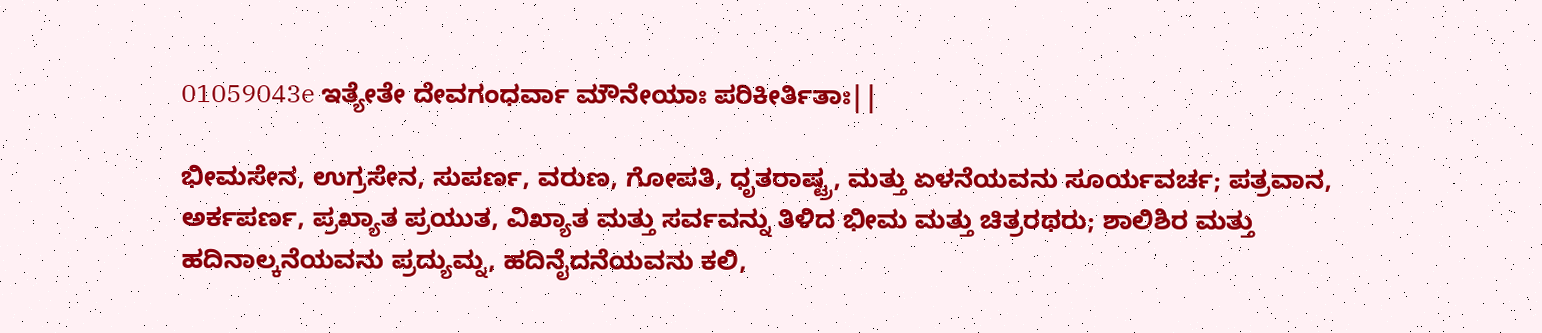01059043e ಇತ್ಯೇತೇ ದೇವಗಂಧರ್ವಾ ಮೌನೇಯಾಃ ಪರಿಕೀರ್ತಿತಾಃ||

ಭೀಮಸೇನ, ಉಗ್ರಸೇನ, ಸುಪರ್ಣ, ವರುಣ, ಗೋಪತಿ, ಧೃತರಾಷ್ಟ್ರ, ಮತ್ತು ಏಳನೆಯವನು ಸೂರ್ಯವರ್ಚ; ಪತ್ರವಾನ, ಅರ್ಕಪರ್ಣ, ಪ್ರಖ್ಯಾತ ಪ್ರಯುತ, ವಿಖ್ಯಾತ ಮತ್ತು ಸರ್ವವನ್ನು ತಿಳಿದ ಭೀಮ ಮತ್ತು ಚಿತ್ರರಥರು; ಶಾಲಿಶಿರ ಮತ್ತು ಹದಿನಾಲ್ಕನೆಯವನು ಪ್ರದ್ಯುಮ್ನ, ಹದಿನೈದನೆಯವನು ಕಲಿ,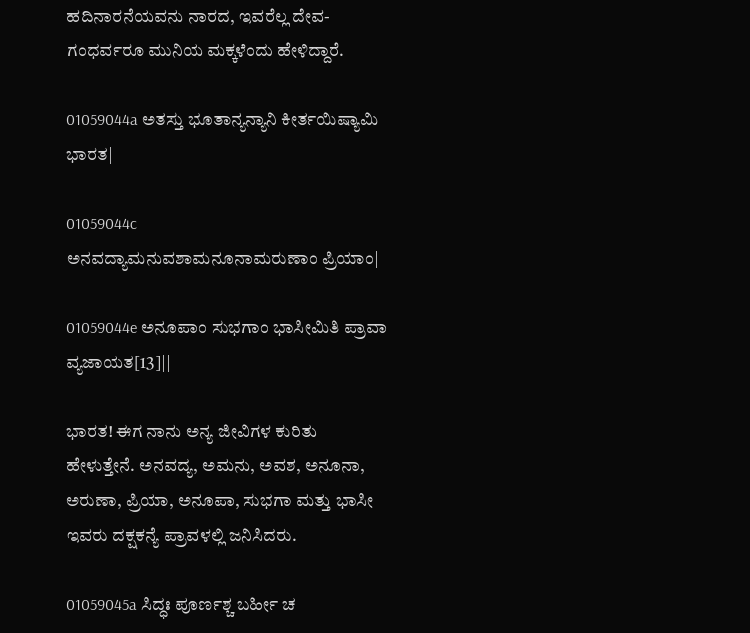ಹದಿನಾರನೆಯವನು ನಾರದ, ಇವರೆಲ್ಲ ದೇವ-ಗಂಧರ್ವರೂ ಮುನಿಯ ಮಕ್ಕಳೆಂದು ಹೇಳಿದ್ದಾರೆ.

01059044a ಅತಸ್ತು ಭೂತಾನ್ಯನ್ಯಾನಿ ಕೀರ್ತಯಿಷ್ಯಾಮಿ ಭಾರತ|

01059044c ಅನವದ್ಯಾಮನುವಶಾಮನೂನಾಮರುಣಾಂ ಪ್ರಿಯಾಂ|

01059044e ಅನೂಪಾಂ ಸುಭಗಾಂ ಭಾಸೀಮಿತಿ ಪ್ರಾವಾ ವ್ಯಜಾಯತ[13]||

ಭಾರತ! ಈಗ ನಾನು ಅನ್ಯ ಜೀವಿಗಳ ಕುರಿತು ಹೇಳುತ್ತೇನೆ. ಅನವದ್ಯ, ಅಮನು, ಅವಶ, ಅನೂನಾ, ಅರುಣಾ, ಪ್ರಿಯಾ, ಅನೂಪಾ, ಸುಭಗಾ ಮತ್ತು ಭಾಸೀ ಇವರು ದಕ್ಷಕನ್ಯೆ ಪ್ರಾವಳಲ್ಲಿ ಜನಿಸಿದರು.

01059045a ಸಿದ್ಧಃ ಪೂರ್ಣಶ್ಚ ಬರ್ಹೀ ಚ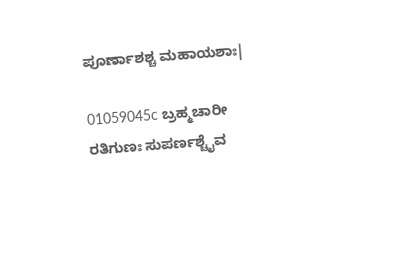ಪೂರ್ಣಾಶಶ್ಚ ಮಹಾಯಶಾಃ|

01059045c ಬ್ರಹ್ಮಚಾರೀ ರತಿಗುಣಃ ಸುಪರ್ಣಶ್ಚೈವ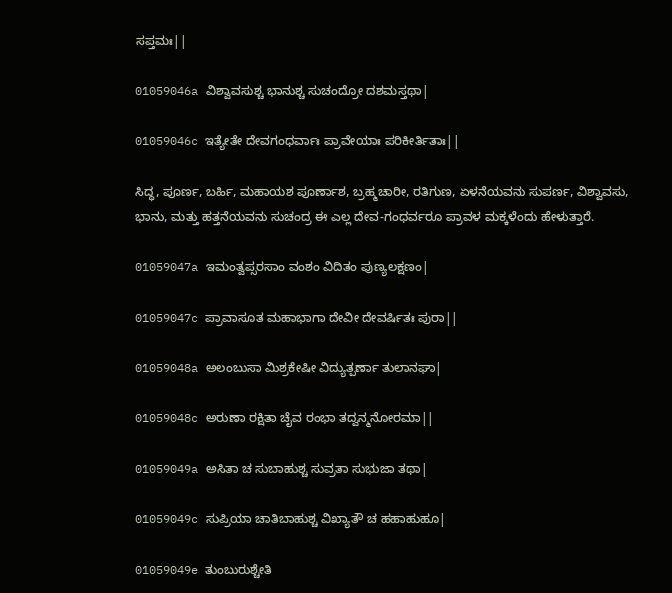ಸಪ್ತಮಃ||

01059046a ವಿಶ್ವಾವಸುಶ್ಚ ಭಾನುಶ್ಚ ಸುಚಂದ್ರೋ ದಶಮಸ್ತಥಾ|

01059046c ಇತ್ಯೇತೇ ದೇವಗಂಧರ್ವಾಃ ಪ್ರಾವೇಯಾಃ ಪರಿಕೀರ್ತಿತಾಃ||

ಸಿದ್ಧ, ಪೂರ್ಣ, ಬರ್ಹಿ, ಮಹಾಯಶ ಪೂರ್ಣಾಶ, ಬ್ರಹ್ಮಚಾರೀ, ರತಿಗುಣ, ಏಳನೆಯವನು ಸುಪರ್ಣ, ವಿಶ್ವಾವಸು, ಭಾನು, ಮತ್ತು ಹತ್ತನೆಯವನು ಸುಚಂದ್ರ ಈ ಎಲ್ಲ ದೇವ-ಗಂಧರ್ವರೂ ಪ್ರಾವಳ ಮಕ್ಕಳೆಂದು ಹೇಳುತ್ತಾರೆ.

01059047a ಇಮಂತ್ವಪ್ಸರಸಾಂ ವಂಶಂ ವಿದಿತಂ ಪುಣ್ಯಲಕ್ಷಣಂ|

01059047c ಪ್ರಾವಾಸೂತ ಮಹಾಭಾಗಾ ದೇವೀ ದೇವರ್ಷಿತಃ ಪುರಾ||

01059048a ಅಲಂಬುಸಾ ಮಿಶ್ರಕೇಷೀ ವಿದ್ಯುತ್ಪರ್ಣಾ ತುಲಾನಘಾ|

01059048c ಅರುಣಾ ರಕ್ಷಿತಾ ಚೈವ ರಂಭಾ ತದ್ವನ್ಮನೋರಮಾ||

01059049a ಅಸಿತಾ ಚ ಸುಬಾಹುಶ್ಚ ಸುವ್ರತಾ ಸುಭುಜಾ ತಥಾ|

01059049c ಸುಪ್ರಿಯಾ ಚಾತಿಬಾಹುಶ್ಚ ವಿಖ್ಯಾತೌ ಚ ಹಹಾಹುಹೂ|

01059049e ತುಂಬುರುಶ್ಚೇತಿ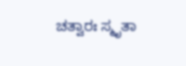ಚತ್ವಾರಃ ಸ್ಮೃತಾ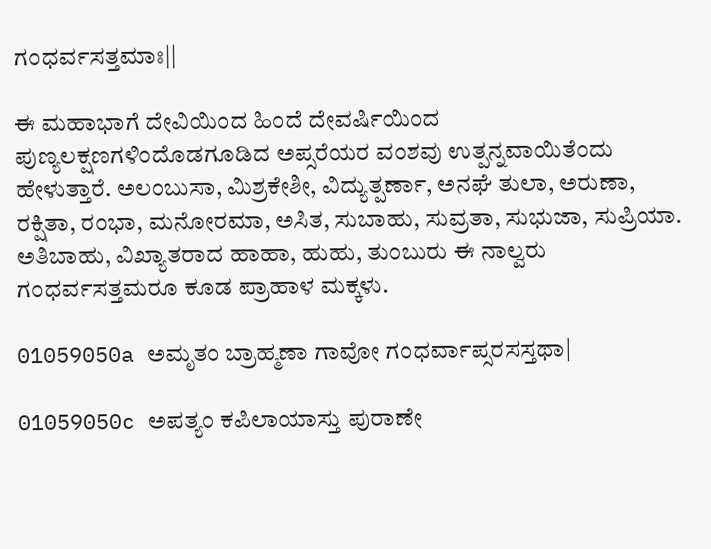ಗಂಧರ್ವಸತ್ತಮಾಃ||

ಈ ಮಹಾಭಾಗೆ ದೇವಿಯಿಂದ ಹಿಂದೆ ದೇವರ್ಷಿಯಿಂದ ಪುಣ್ಯಲಕ್ಷಣಗಳಿಂದೊಡಗೂಡಿದ ಅಪ್ಸರೆಯರ ವಂಶವು ಉತ್ಪನ್ನವಾಯಿತೆಂದು ಹೇಳುತ್ತಾರೆ. ಅಲಂಬುಸಾ, ಮಿಶ್ರಕೇಶೀ, ವಿದ್ಯುತ್ಪರ್ಣಾ, ಅನಘೆ ತುಲಾ, ಅರುಣಾ, ರಕ್ಷಿತಾ, ರಂಭಾ, ಮನೋರಮಾ, ಅಸಿತ, ಸುಬಾಹು, ಸುವ್ರತಾ, ಸುಭುಜಾ, ಸುಪ್ರಿಯಾ. ಅತಿಬಾಹು, ವಿಖ್ಯಾತರಾದ ಹಾಹಾ, ಹುಹು, ತುಂಬುರು ಈ ನಾಲ್ವರು ಗಂಧರ್ವಸತ್ತಮರೂ ಕೂಡ ಪ್ರಾಹಾಳ ಮಕ್ಕಳು.

01059050a ಅಮೃತಂ ಬ್ರಾಹ್ಮಣಾ ಗಾವೋ ಗಂಧರ್ವಾಪ್ಸರಸಸ್ತಥಾ|

01059050c ಅಪತ್ಯಂ ಕಪಿಲಾಯಾಸ್ತು ಪುರಾಣೇ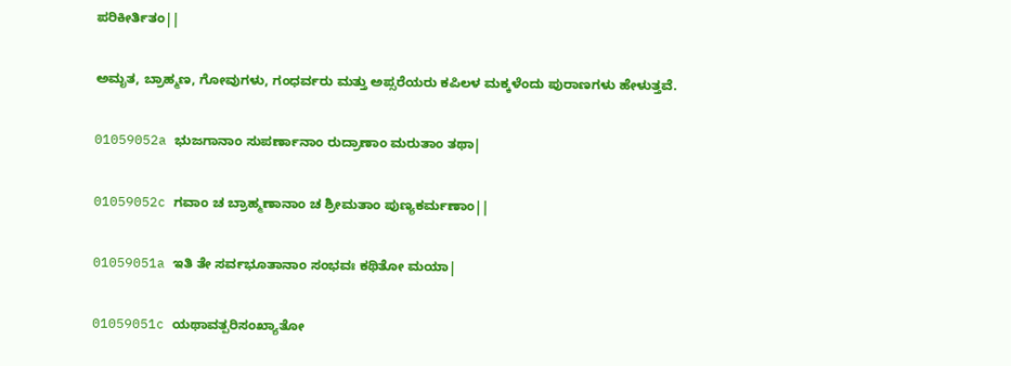ಪರಿಕೀರ್ತಿತಂ||

ಅಮೃತ, ಬ್ರಾಹ್ಮಣ, ಗೋವುಗಳು, ಗಂಧರ್ವರು ಮತ್ತು ಅಪ್ಸರೆಯರು ಕಪಿಲಳ ಮಕ್ಕಳೆಂದು ಪುರಾಣಗಳು ಹೇಳುತ್ತವೆ.

01059052a ಭುಜಗಾನಾಂ ಸುಪರ್ಣಾನಾಂ ರುದ್ರಾಣಾಂ ಮರುತಾಂ ತಥಾ|

01059052c ಗವಾಂ ಚ ಬ್ರಾಹ್ಮಣಾನಾಂ ಚ ಶ್ರೀಮತಾಂ ಪುಣ್ಯಕರ್ಮಣಾಂ||

01059051a ಇತಿ ತೇ ಸರ್ವಭೂತಾನಾಂ ಸಂಭವಃ ಕಥಿತೋ ಮಯಾ|

01059051c ಯಥಾವತ್ಪರಿಸಂಖ್ಯಾತೋ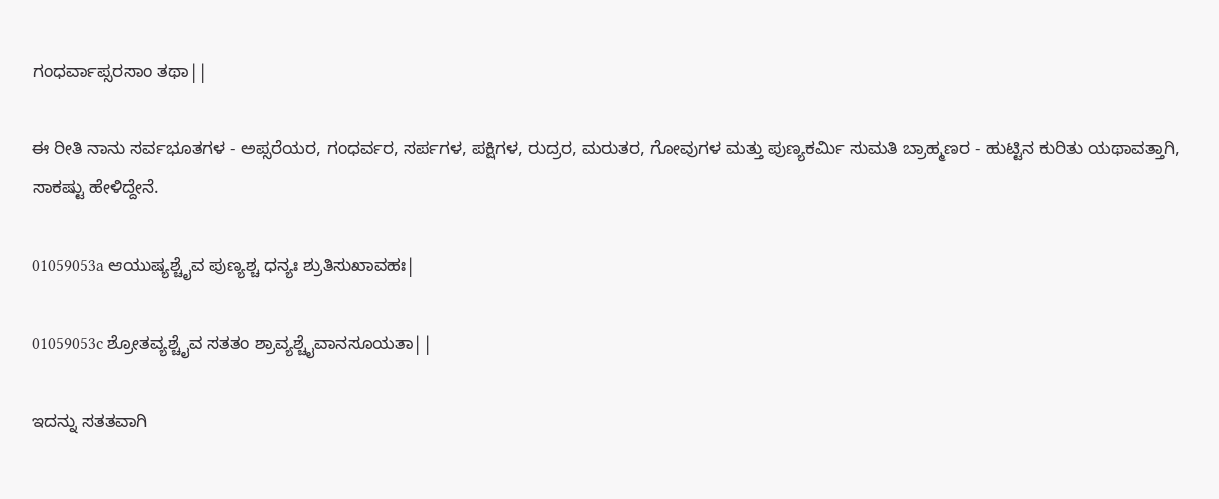ಗಂಧರ್ವಾಪ್ಸರಸಾಂ ತಥಾ||

ಈ ರೀತಿ ನಾನು ಸರ್ವಭೂತಗಳ - ಅಪ್ಸರೆಯರ, ಗಂಧರ್ವರ, ಸರ್ಪಗಳ, ಪಕ್ಷಿಗಳ, ರುದ್ರರ, ಮರುತರ, ಗೋವುಗಳ ಮತ್ತು ಪುಣ್ಯಕರ್ಮಿ ಸುಮತಿ ಬ್ರಾಹ್ಮಣರ - ಹುಟ್ಟಿನ ಕುರಿತು ಯಥಾವತ್ತಾಗಿ, ಸಾಕಷ್ಟು ಹೇಳಿದ್ದೇನೆ.

01059053a ಆಯುಷ್ಯಶ್ಚೈವ ಪುಣ್ಯಶ್ಚ ಧನ್ಯಃ ಶ್ರುತಿಸುಖಾವಹಃ|

01059053c ಶ್ರೋತವ್ಯಶ್ಚೈವ ಸತತಂ ಶ್ರಾವ್ಯಶ್ಚೈವಾನಸೂಯತಾ||

ಇದನ್ನು ಸತತವಾಗಿ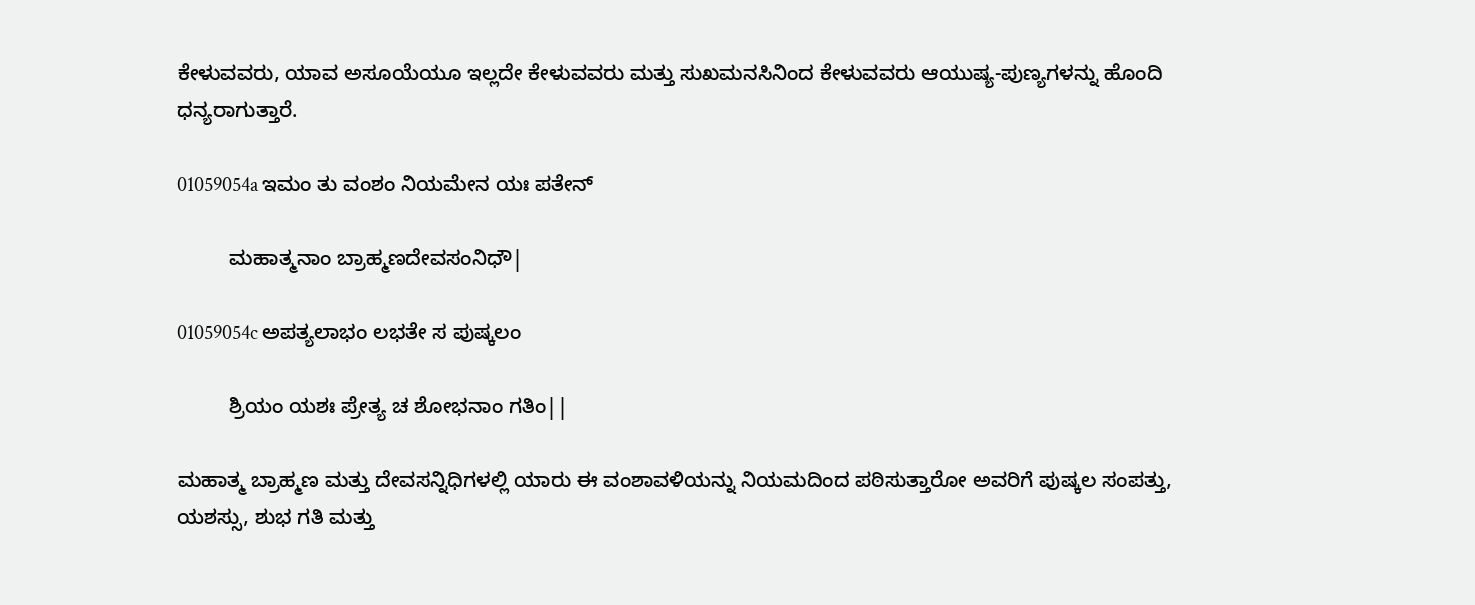ಕೇಳುವವರು, ಯಾವ ಅಸೂಯೆಯೂ ಇಲ್ಲದೇ ಕೇಳುವವರು ಮತ್ತು ಸುಖಮನಸಿನಿಂದ ಕೇಳುವವರು ಆಯುಷ್ಯ-ಪುಣ್ಯಗಳನ್ನು ಹೊಂದಿ ಧನ್ಯರಾಗುತ್ತಾರೆ.

01059054a ಇಮಂ ತು ವಂಶಂ ನಿಯಮೇನ ಯಃ ಪತೇನ್

         ಮಹಾತ್ಮನಾಂ ಬ್ರಾಹ್ಮಣದೇವಸಂನಿಧೌ|

01059054c ಅಪತ್ಯಲಾಭಂ ಲಭತೇ ಸ ಪುಷ್ಕಲಂ

         ಶ್ರಿಯಂ ಯಶಃ ಪ್ರೇತ್ಯ ಚ ಶೋಭನಾಂ ಗತಿಂ||

ಮಹಾತ್ಮ ಬ್ರಾಹ್ಮಣ ಮತ್ತು ದೇವಸನ್ನಿಧಿಗಳಲ್ಲಿ ಯಾರು ಈ ವಂಶಾವಳಿಯನ್ನು ನಿಯಮದಿಂದ ಪಠಿಸುತ್ತಾರೋ ಅವರಿಗೆ ಪುಷ್ಕಲ ಸಂಪತ್ತು, ಯಶಸ್ಸು, ಶುಭ ಗತಿ ಮತ್ತು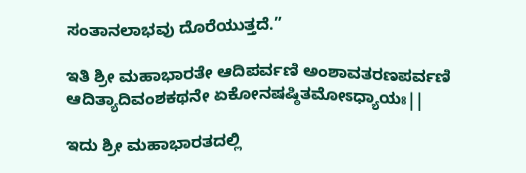ಸಂತಾನಲಾಭವು ದೊರೆಯುತ್ತದೆ.”

ಇತಿ ಶ್ರೀ ಮಹಾಭಾರತೇ ಆದಿಪರ್ವಣಿ ಅಂಶಾವತರಣಪರ್ವಣಿ ಆದಿತ್ಯಾದಿವಂಶಕಥನೇ ಏಕೋನಷಷ್ಠಿತಮೋಽಧ್ಯಾಯಃ||

ಇದು ಶ್ರೀ ಮಹಾಭಾರತದಲ್ಲಿ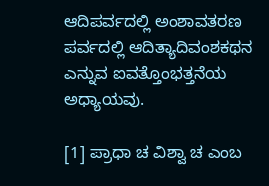ಆದಿಪರ್ವದಲ್ಲಿ ಅಂಶಾವತರಣ ಪರ್ವದಲ್ಲಿ ಆದಿತ್ಯಾದಿವಂಶಕಥನ ಎನ್ನುವ ಐವತ್ತೊಂಭತ್ತನೆಯ ಅಧ್ಯಾಯವು.

[1] ಪ್ರಾಧಾ ಚ ವಿಶ್ವಾ ಚ ಎಂಬ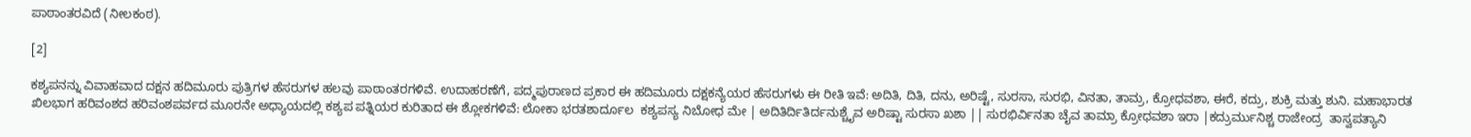ಪಾಠಾಂತರವಿದೆ (ನೀಲಕಂಠ).

[2]

ಕಶ್ಯಪನನ್ನು ವಿವಾಹವಾದ ದಕ್ಷನ ಹದಿಮೂರು ಪುತ್ರಿಗಳ ಹೆಸರುಗಳ ಹಲವು ಪಾಠಾಂತರಗಳಿವೆ. ಉದಾಹರಣೆಗೆ, ಪದ್ಮಪುರಾಣದ ಪ್ರಕಾರ ಈ ಹದಿಮೂರು ದಕ್ಷಕನ್ಯೆಯರ ಹೆಸರುಗಳು ಈ ರೀತಿ ಇವೆ: ಅದಿತಿ, ದಿತಿ, ದನು, ಅರಿಷ್ಟೆ, ಸುರಸಾ, ಸುರಭಿ, ವಿನತಾ, ತಾಮ್ರ, ಕ್ರೋಧವಶಾ, ಈರೆ, ಕದ್ರು, ಶುಕ್ರಿ ಮತ್ತು ಶುನಿ. ಮಹಾಭಾರತ ಖಿಲಭಾಗ ಹರಿವಂಶದ ಹರಿವಂಶಪರ್ವದ ಮೂರನೇ ಅಧ್ಯಾಯದಲ್ಲಿ ಕಶ್ಯಪ ಪತ್ನಿಯರ ಕುರಿತಾದ ಈ ಶ್ಲೋಕಗಳಿವೆ: ಲೋಕಾ ಭರತಶಾರ್ದೂಲ  ಕಶ್ಯಪಸ್ಯ ನಿಬೋಧ ಮೇ | ಅದಿತಿರ್ದಿತಿರ್ದನುಶ್ಚೈವ ಅರಿಷ್ಟಾ ಸುರಸಾ ಖಶಾ || ಸುರಭಿರ್ವಿನತಾ ಚೈವ ತಾಮ್ರಾ ಕ್ರೋಧವಶಾ ಇರಾ |ಕದ್ರುರ್ಮುನಿಶ್ಚ ರಾಜೇಂದ್ರ  ತಾಸ್ವಪತ್ಯಾನಿ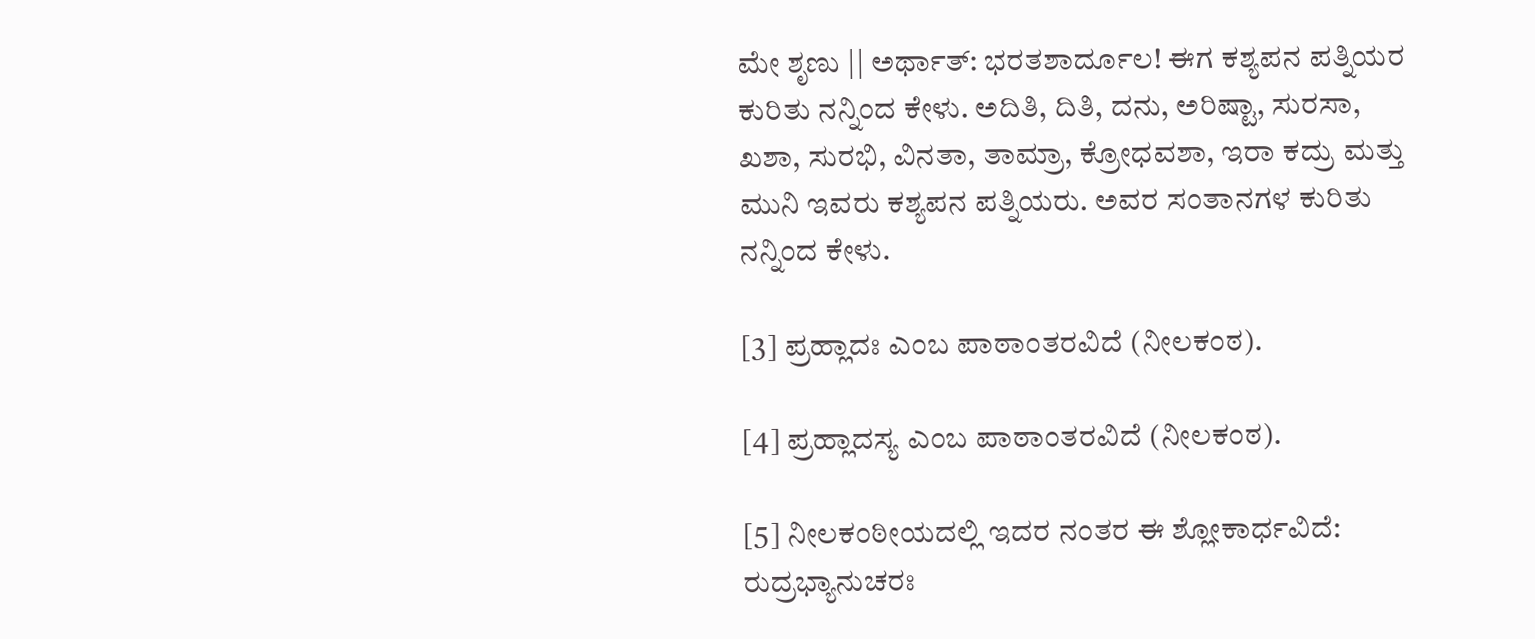ಮೇ ಶೃಣು || ಅರ್ಥಾತ್: ಭರತಶಾರ್ದೂಲ! ಈಗ ಕಶ್ಯಪನ ಪತ್ನಿಯರ ಕುರಿತು ನನ್ನಿಂದ ಕೇಳು. ಅದಿತಿ, ದಿತಿ, ದನು, ಅರಿಷ್ಟಾ, ಸುರಸಾ, ಖಶಾ, ಸುರಭಿ, ವಿನತಾ, ತಾಮ್ರಾ, ಕ್ರೋಧವಶಾ, ಇರಾ ಕದ್ರು ಮತ್ತು ಮುನಿ ಇವರು ಕಶ್ಯಪನ ಪತ್ನಿಯರು. ಅವರ ಸಂತಾನಗಳ ಕುರಿತು ನನ್ನಿಂದ ಕೇಳು.

[3] ಪ್ರಹ್ಲಾದಃ ಎಂಬ ಪಾಠಾಂತರವಿದೆ (ನೀಲಕಂಠ).

[4] ಪ್ರಹ್ಲಾದಸ್ಯ ಎಂಬ ಪಾಠಾಂತರವಿದೆ (ನೀಲಕಂಠ).

[5] ನೀಲಕಂಠೀಯದಲ್ಲಿ ಇದರ ನಂತರ ಈ ಶ್ಲೋಕಾರ್ಧವಿದೆ: ರುದ್ರಭ್ಯಾನುಚರಃ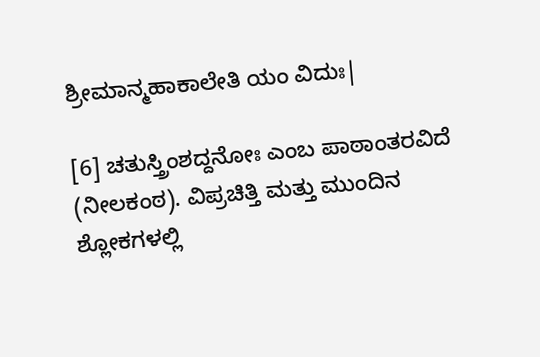ಶ್ರೀಮಾನ್ಮಹಾಕಾಲೇತಿ ಯಂ ವಿದುಃ|

[6] ಚತುಸ್ತ್ರಿಂಶದ್ದನೋಃ ಎಂಬ ಪಾಠಾಂತರವಿದೆ (ನೀಲಕಂಠ). ವಿಪ್ರಚಿತ್ತಿ ಮತ್ತು ಮುಂದಿನ ಶ್ಲೋಕಗಳಲ್ಲಿ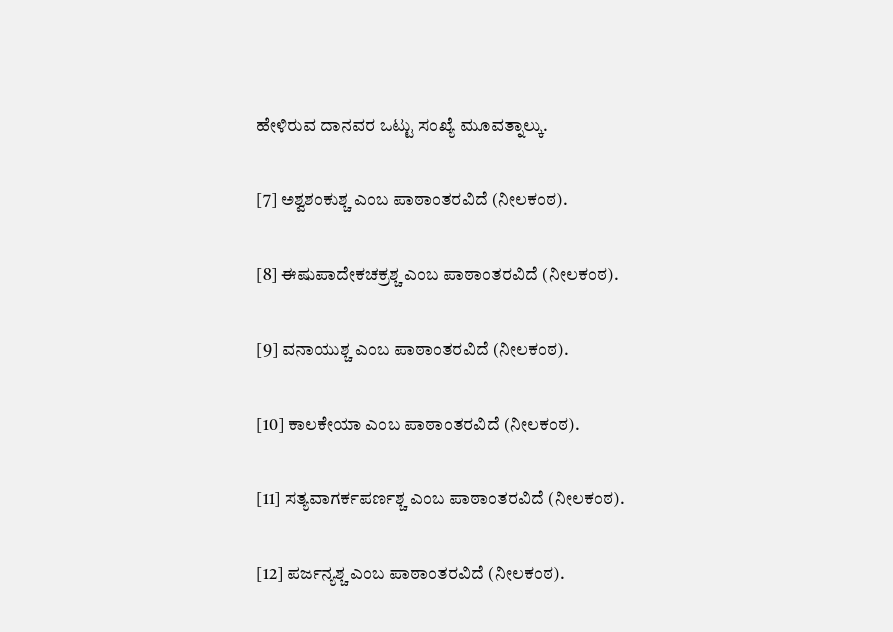ಹೇಳಿರುವ ದಾನವರ ಒಟ್ಟು ಸಂಖ್ಯೆ ಮೂವತ್ನಾಲ್ಕು.

[7] ಅಶ್ವಶಂಕುಶ್ಚ ಎಂಬ ಪಾಠಾಂತರವಿದೆ (ನೀಲಕಂಠ).

[8] ಈಷುಪಾದೇಕಚಕ್ರಶ್ಚ ಎಂಬ ಪಾಠಾಂತರವಿದೆ (ನೀಲಕಂಠ).

[9] ವನಾಯುಶ್ಚ ಎಂಬ ಪಾಠಾಂತರವಿದೆ (ನೀಲಕಂಠ).

[10] ಕಾಲಕೇಯಾ ಎಂಬ ಪಾಠಾಂತರವಿದೆ (ನೀಲಕಂಠ).

[11] ಸತ್ಯವಾಗರ್ಕಪರ್ಣಶ್ಚ ಎಂಬ ಪಾಠಾಂತರವಿದೆ (ನೀಲಕಂಠ).

[12] ಪರ್ಜನ್ಯಶ್ಚ ಎಂಬ ಪಾಠಾಂತರವಿದೆ (ನೀಲಕಂಠ).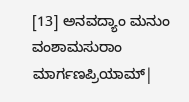[13] ಅನವದ್ಯಾಂ ಮನುಂ ವಂಶಾಮಸುರಾಂ ಮಾರ್ಗಣಪ್ರಿಯಾಮ್|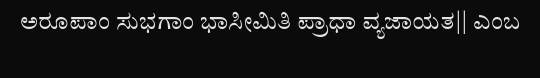ಅರೂಪಾಂ ಸುಭಗಾಂ ಭಾಸೀಮಿತಿ ಪ್ರಾಧಾ ವ್ಯಜಾಯತ|| ಎಂಬ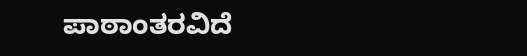ಪಾಠಾಂತರವಿದೆ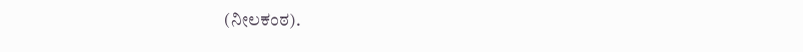(ನೀಲಕಂಠ).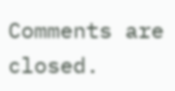Comments are closed.